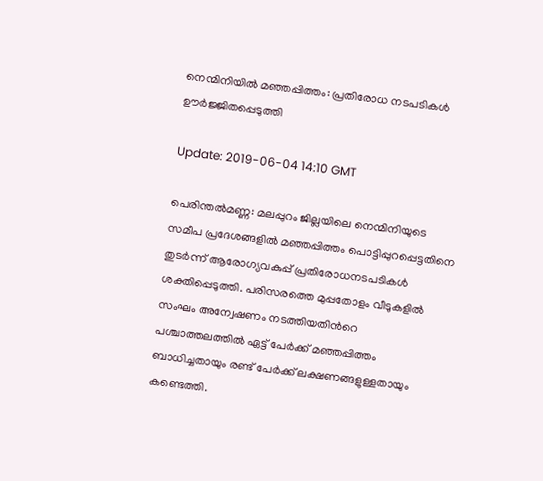നെന്മിനിയിൽ മഞ്ഞപ്പിത്തം: പ്രതിരോധ നടപടികള്‍ ഊര്‍ജ്ജിതപ്പെടുത്തി

Update: 2019-06-04 14:10 GMT

പെരിന്തൽമണ്ണ: മലപ്പുറം ജില്ലയിലെ നെന്മിനിയുടെ സമീപ പ്രദേശങ്ങളിൽ മഞ്ഞപ്പിത്തം പൊട്ടിപ്പുറപ്പെട്ടതിനെ തുടര്‍ന്ന് ആരോഗ്യവകുപ്പ് പ്രതിരോധനടപടികള്‍ ശക്തിപ്പെടുത്തി. പരിസരത്തെ മുപ്പതോളം വീടുകളില്‍ സംഘം അന്വേഷണം നടത്തിയതിന്‍റെ പശ്ചാത്തലത്തില്‍ ഏട്ട് പേർക്ക് മഞ്ഞപ്പിത്തം ബാധിച്ചതായും രണ്ട് പേർക്ക് ലക്ഷണങ്ങളുള്ളതായും കണ്ടെത്തി.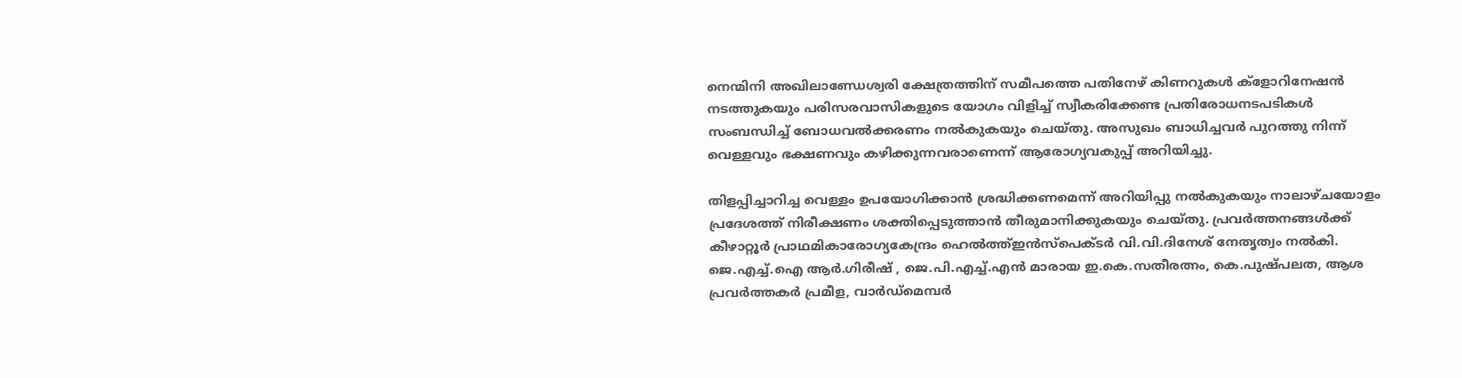നെന്മിനി അഖിലാണ്ഡേശ്വരി ക്ഷേത്രത്തിന് സമീപത്തെ പതിനേഴ് കിണറുകള്‍ ക്ളോറിനേഷന്‍ നടത്തുകയും പരിസരവാസികളുടെ യോഗം വിളിച്ച് സ്വീകരിക്കേണ്ട പ്രതിരോധനടപടികള്‍ സംബന്ധിച്ച് ബോധവല്‍ക്കരണം നല്‍കുകയും ചെയ്തു. അസുഖം ബാധിച്ചവര്‍ പുറത്തു നിന്ന് വെള്ളവും ഭക്ഷണവും കഴിക്കുന്നവരാണെന്ന് ആരോഗ്യവകുപ്പ് അറിയിച്ചു.

തിളപ്പിച്ചാറിച്ച വെള്ളം ഉപയോഗിക്കാന്‍ ശ്രദ്ധിക്കണമെന്ന് അറിയിപ്പു നല്‍കുകയും നാലാഴ്ചയോളം പ്രദേശത്ത് നിരീക്ഷണം ശക്തിപ്പെടുത്താൻ തീരുമാനിക്കുകയും ചെയ്തു. പ്രവര്‍ത്തനങ്ങള്‍ക്ക് കീഴാറ്റൂര്‍ പ്രാഥമികാരോഗ്യകേന്ദ്രം ഹെല്‍ത്ത്ഇന്‍സ്പെക്ടര്‍ വി.വി.ദിനേശ് നേതൃത്വം നല്‍കി. ജെ.എച്ച്.ഐ ആര്‍.ഗിരീഷ് , ജെ.പി.എച്ച്.എന്‍ മാരായ ഇ.കെ.സതീരത്നം, കെ.പുഷ്പലത, ആശ പ്രവര്‍ത്തകര്‍ പ്രമീള, വാര്‍ഡ്മെമ്പര്‍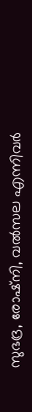സുഭദ്ര, രോഷ്നി, വല്‍സല എന്നിവര്‍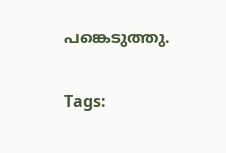പങ്കെടുത്തു.

Tags: